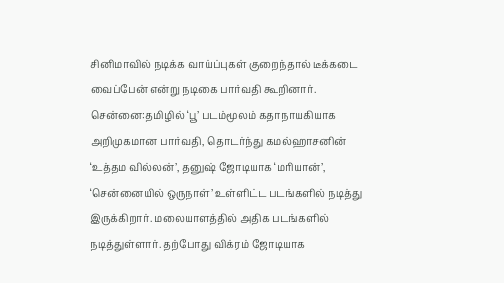சினிமாவில் நடிக்க வாய்ப்புகள் குறைந்தால் டீக்கடை வைப்பேன் என்று நடிகை பார்வதி கூறினார்.
சென்னை:தமிழில் ‘பூ’ படம்மூலம் கதாநாயகியாக அறிமுகமான பார்வதி, தொடர்ந்து கமல்ஹாசனின் ‘உத்தம வில்லன்’, தனுஷ் ஜோடியாக ‘மரியான்’, ‘சென்னையில் ஒருநாள்’ உள்ளிட்ட படங்களில் நடித்து இருக்கிறார். மலையாளத்தில் அதிக படங்களில் நடித்துள்ளார். தற்போது விக்ரம் ஜோடியாக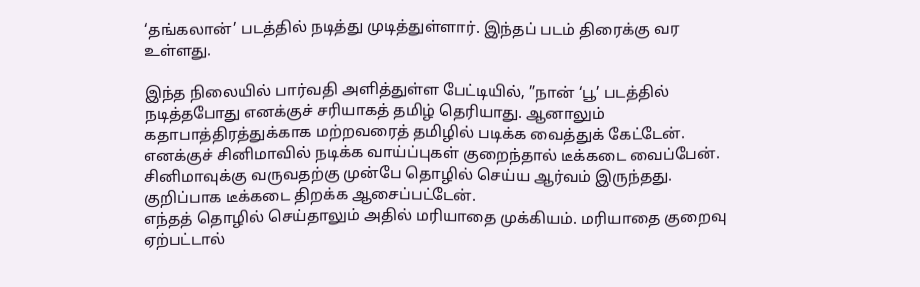‘தங்கலான்’ படத்தில் நடித்து முடித்துள்ளார். இந்தப் படம் திரைக்கு வர உள்ளது.

இந்த நிலையில் பார்வதி அளித்துள்ள பேட்டியில், ”நான் ‘பூ’ படத்தில் நடித்தபோது எனக்குச் சரியாகத் தமிழ் தெரியாது. ஆனாலும் கதாபாத்திரத்துக்காக மற்றவரைத் தமிழில் படிக்க வைத்துக் கேட்டேன். எனக்குச் சினிமாவில் நடிக்க வாய்ப்புகள் குறைந்தால் டீக்கடை வைப்பேன். சினிமாவுக்கு வருவதற்கு முன்பே தொழில் செய்ய ஆர்வம் இருந்தது. குறிப்பாக டீக்கடை திறக்க ஆசைப்பட்டேன்.
எந்தத் தொழில் செய்தாலும் அதில் மரியாதை முக்கியம். மரியாதை குறைவு ஏற்பட்டால்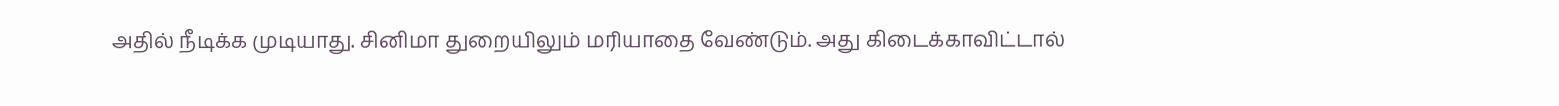அதில் நீடிக்க முடியாது. சினிமா துறையிலும் மரியாதை வேண்டும். அது கிடைக்காவிட்டால்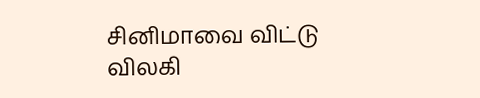சினிமாவை விட்டு விலகி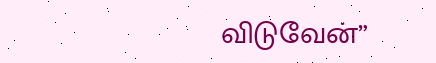விடுவேன்”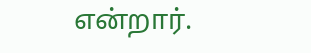என்றார்.